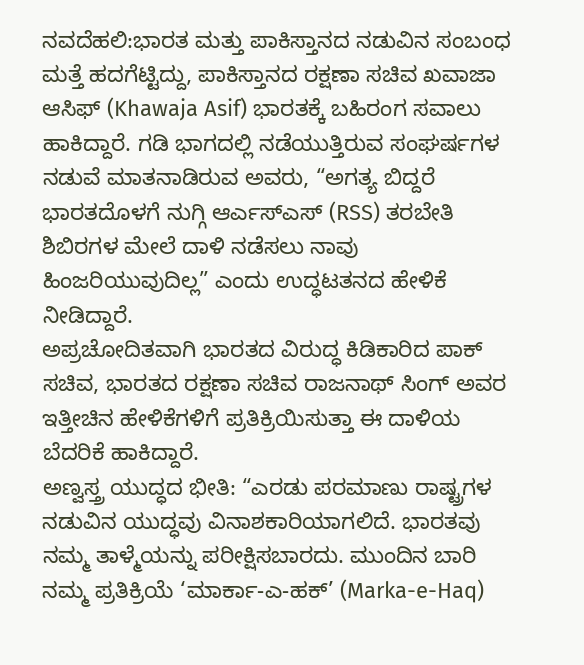ನವದೆಹಲಿ:ಭಾರತ ಮತ್ತು ಪಾಕಿಸ್ತಾನದ ನಡುವಿನ ಸಂಬಂಧ ಮತ್ತೆ ಹದಗೆಟ್ಟಿದ್ದು, ಪಾಕಿಸ್ತಾನದ ರಕ್ಷಣಾ ಸಚಿವ ಖವಾಜಾ ಆಸಿಫ್ (Khawaja Asif) ಭಾರತಕ್ಕೆ ಬಹಿರಂಗ ಸವಾಲು ಹಾಕಿದ್ದಾರೆ. ಗಡಿ ಭಾಗದಲ್ಲಿ ನಡೆಯುತ್ತಿರುವ ಸಂಘರ್ಷಗಳ ನಡುವೆ ಮಾತನಾಡಿರುವ ಅವರು, “ಅಗತ್ಯ ಬಿದ್ದರೆ ಭಾರತದೊಳಗೆ ನುಗ್ಗಿ ಆರ್ಎಸ್ಎಸ್ (RSS) ತರಬೇತಿ ಶಿಬಿರಗಳ ಮೇಲೆ ದಾಳಿ ನಡೆಸಲು ನಾವು ಹಿಂಜರಿಯುವುದಿಲ್ಲ” ಎಂದು ಉದ್ಧಟತನದ ಹೇಳಿಕೆ ನೀಡಿದ್ದಾರೆ.
ಅಪ್ರಚೋದಿತವಾಗಿ ಭಾರತದ ವಿರುದ್ಧ ಕಿಡಿಕಾರಿದ ಪಾಕ್ ಸಚಿವ, ಭಾರತದ ರಕ್ಷಣಾ ಸಚಿವ ರಾಜನಾಥ್ ಸಿಂಗ್ ಅವರ ಇತ್ತೀಚಿನ ಹೇಳಿಕೆಗಳಿಗೆ ಪ್ರತಿಕ್ರಿಯಿಸುತ್ತಾ ಈ ದಾಳಿಯ ಬೆದರಿಕೆ ಹಾಕಿದ್ದಾರೆ.
ಅಣ್ವಸ್ತ್ರ ಯುದ್ಧದ ಭೀತಿ: “ಎರಡು ಪರಮಾಣು ರಾಷ್ಟ್ರಗಳ ನಡುವಿನ ಯುದ್ಧವು ವಿನಾಶಕಾರಿಯಾಗಲಿದೆ. ಭಾರತವು ನಮ್ಮ ತಾಳ್ಮೆಯನ್ನು ಪರೀಕ್ಷಿಸಬಾರದು. ಮುಂದಿನ ಬಾರಿ ನಮ್ಮ ಪ್ರತಿಕ್ರಿಯೆ ‘ಮಾರ್ಕಾ-ಎ-ಹಕ್’ (Marka-e-Haq)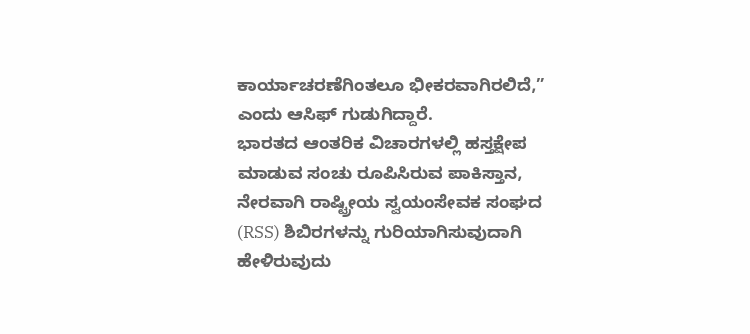ಕಾರ್ಯಾಚರಣೆಗಿಂತಲೂ ಭೀಕರವಾಗಿರಲಿದೆ,” ಎಂದು ಆಸಿಫ್ ಗುಡುಗಿದ್ದಾರೆ.
ಭಾರತದ ಆಂತರಿಕ ವಿಚಾರಗಳಲ್ಲಿ ಹಸ್ತಕ್ಷೇಪ ಮಾಡುವ ಸಂಚು ರೂಪಿಸಿರುವ ಪಾಕಿಸ್ತಾನ, ನೇರವಾಗಿ ರಾಷ್ಟ್ರೀಯ ಸ್ವಯಂಸೇವಕ ಸಂಘದ (RSS) ಶಿಬಿರಗಳನ್ನು ಗುರಿಯಾಗಿಸುವುದಾಗಿ ಹೇಳಿರುವುದು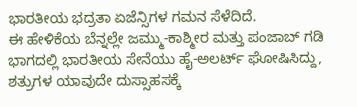ಭಾರತೀಯ ಭದ್ರತಾ ಏಜೆನ್ಸಿಗಳ ಗಮನ ಸೆಳೆದಿದೆ.
ಈ ಹೇಳಿಕೆಯ ಬೆನ್ನಲ್ಲೇ ಜಮ್ಮು-ಕಾಶ್ಮೀರ ಮತ್ತು ಪಂಜಾಬ್ ಗಡಿ ಭಾಗದಲ್ಲಿ ಭಾರತೀಯ ಸೇನೆಯು ಹೈ-ಅಲರ್ಟ್ ಘೋಷಿಸಿದ್ದು, ಶತ್ರುಗಳ ಯಾವುದೇ ದುಸ್ಸಾಹಸಕ್ಕೆ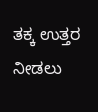ತಕ್ಕ ಉತ್ತರ ನೀಡಲು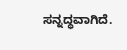ಸನ್ನದ್ಧವಾಗಿದೆ.